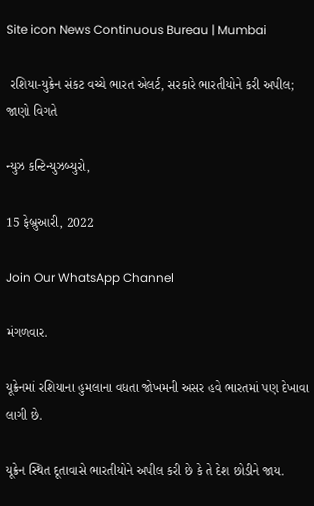Site icon News Continuous Bureau | Mumbai

 રશિયા-યુક્રેન સંકટ વચ્ચે ભારત એલર્ટ, સરકારે ભારતીયોને કરી અપીલ; જાણો વિગતે

ન્યુઝ કન્ટિન્યુઝબ્યુરો,

15 ફેબ્રુઆરી, 2022

Join Our WhatsApp Channel

મંગળવાર.

યૂક્રેનમાં રશિયાના હુમલાના વધતા જોખમની અસર હવે ભારતમાં પણ દેખાવા લાગી છે.

યૂક્રેન સ્થિત દૂતાવાસે ભારતીયોને અપીલ કરી છે કે તે દેશ છોડીને જાય.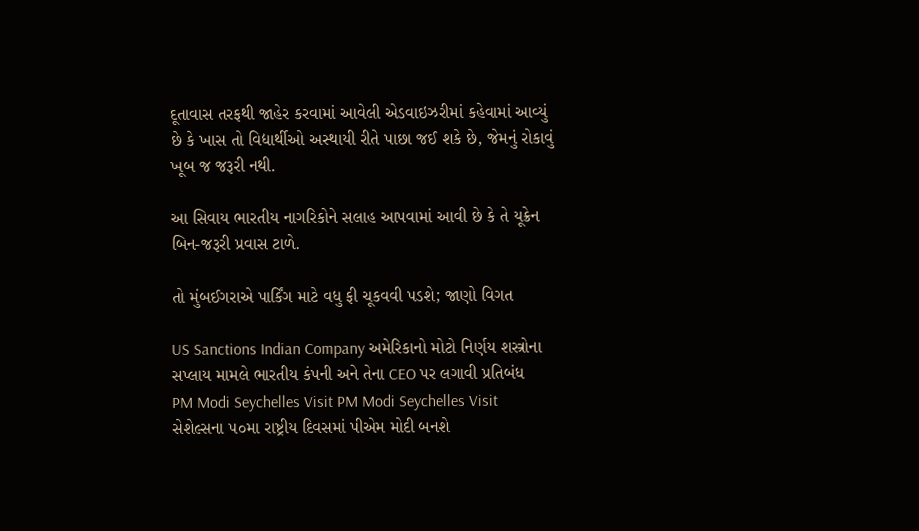દૂતાવાસ તરફથી જાહેર કરવામાં આવેલી એડવાઇઝરીમાં કહેવામાં આવ્યું છે કે ખાસ તો વિદ્યાર્થીઓ અસ્થાયી રીતે પાછા જઈ શકે છે, જેમનું રોકાવું ખૂબ જ જરૂરી નથી.

આ સિવાય ભારતીય નાગરિકોને સલાહ આપવામાં આવી છે કે તે યૂક્રેન બિન-જરૂરી પ્રવાસ ટાળે.

તો મુંબઈગરાએ પાર્કિંગ માટે વધુ ફી ચૂકવવી પડશે; જાણો વિગત

US Sanctions Indian Company અમેરિકાનો મોટો નિર્ણય શસ્ત્રોના સપ્લાય મામલે ભારતીય કંપની અને તેના CEO પર લગાવી પ્રતિબંધ
PM Modi Seychelles Visit PM Modi Seychelles Visit સેશેલ્સના ૫૦મા રાષ્ટ્રીય દિવસમાં પીએમ મોદી બનશે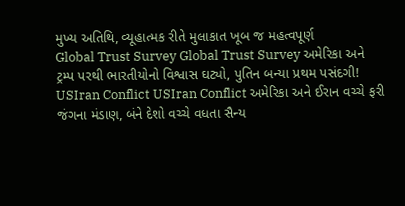મુખ્ય અતિથિ, વ્યૂહાત્મક રીતે મુલાકાત ખૂબ જ મહત્વપૂર્ણ
Global Trust Survey Global Trust Survey અમેરિકા અને ટ્રમ્પ પરથી ભારતીયોનો વિશ્વાસ ઘટ્યો, પુતિન બન્યા પ્રથમ પસંદગી!
USIran Conflict USIran Conflict અમેરિકા અને ઈરાન વચ્ચે ફરી જંગના મંડાણ, બંને દેશો વચ્ચે વધતા સૈન્ય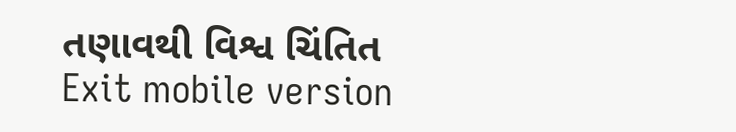તણાવથી વિશ્વ ચિંતિત
Exit mobile version